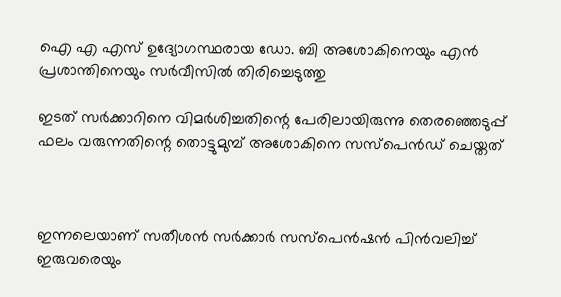ഐ എ എസ് ഉദ്യോഗസ്ഥരായ ഡോ. ബി അശോകിനെയും എന്‍ പ്രശാന്തിനെയും സര്‍വീസില്‍ തിരിച്ചെടുത്തു

ഇടത് സര്‍ക്കാറിനെ വിമര്‍ശിച്ചതിന്റെ പേരിലായിരുന്നു തെരഞ്ഞെടുപ്പ് ഫലം വരുന്നതിന്റെ തൊട്ടുമുമ്പ് അശോകിനെ സസ്‌പെന്‍ഡ് ചെയ്തത്



ഇന്നലെയാണ് സതീശന്‍ സര്‍ക്കാര്‍ സസ്‌പെന്‍ഷന്‍ പിന്‍വലിച്ച് ഇരുവരെയും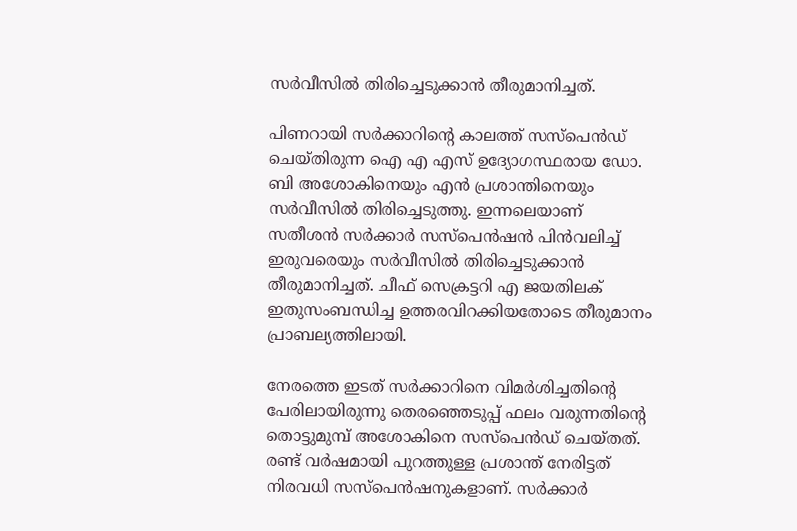സര്‍വീസില്‍ തിരിച്ചെടുക്കാന്‍ തീരുമാനിച്ചത്.

പിണറായി സര്‍ക്കാറിന്റെ കാലത്ത് സസ്‌പെന്‍ഡ് ചെയ്തിരുന്ന ഐ എ എസ് ഉദ്യോഗസ്ഥരായ ഡോ. ബി അശോകിനെയും എന്‍ പ്രശാന്തിനെയും സര്‍വീസില്‍ തിരിച്ചെടുത്തു. ഇന്നലെയാണ് സതീശന്‍ സര്‍ക്കാര്‍ സസ്‌പെന്‍ഷന്‍ പിന്‍വലിച്ച് ഇരുവരെയും സര്‍വീസില്‍ തിരിച്ചെടുക്കാന്‍ തീരുമാനിച്ചത്. ചീഫ് സെക്രട്ടറി എ ജയതിലക് ഇതുസംബന്ധിച്ച ഉത്തരവിറക്കിയതോടെ തീരുമാനം പ്രാബല്യത്തിലായി.

നേരത്തെ ഇടത് സര്‍ക്കാറിനെ വിമര്‍ശിച്ചതിന്റെ പേരിലായിരുന്നു തെരഞ്ഞെടുപ്പ് ഫലം വരുന്നതിന്റെ തൊട്ടുമുമ്പ് അശോകിനെ സസ്‌പെന്‍ഡ് ചെയ്തത്. രണ്ട് വര്‍ഷമായി പുറത്തുള്ള പ്രശാന്ത് നേരിട്ടത് നിരവധി സസ്‌പെന്‍ഷനുകളാണ്. സര്‍ക്കാര്‍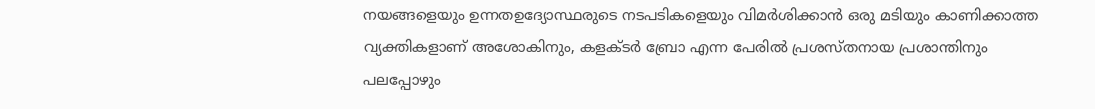നയങ്ങളെയും ഉന്നതഉദ്യോസ്ഥരുടെ നടപടികളെയും വിമര്‍ശിക്കാന്‍ ഒരു മടിയും കാണിക്കാത്ത വ്യക്തികളാണ് അശോകിനും, കളക്ടര്‍ ബ്രോ എന്ന പേരില്‍ പ്രശസ്തനായ പ്രശാന്തിനും പലപ്പോഴും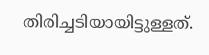തിരിച്ചടിയായിട്ടുള്ളത്.